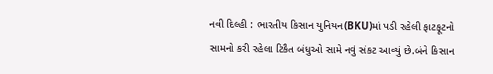નવી દિલ્હી : ભારતીય કિસાન યુનિયન(BKU)માં પડી રહેલી ફાટફૂટનો સામનો કરી રહેલા ટિકૈત બંધુઓ સામે નવું સંકટ આવ્યું છે.બંને કિસાન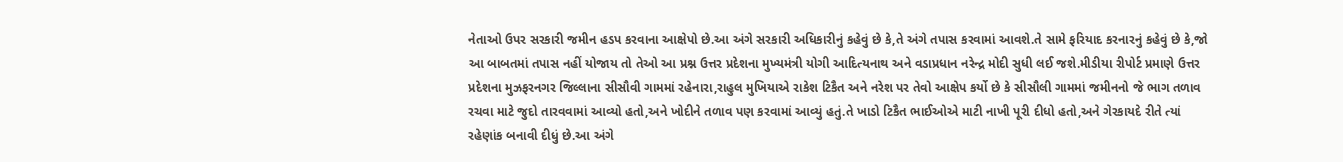નેતાઓ ઉપર સરકારી જમીન હડપ કરવાના આક્ષેપો છે.આ અંગે સરકારી અધિકારીનું કહેવું છે કે,તે અંગે તપાસ કરવામાં આવશે.તે સામે ફરિયાદ કરનારનું કહેવું છે કે,જો આ બાબતમાં તપાસ નહીં યોજાય તો તેઓ આ પ્રશ્ન ઉત્તર પ્રદેશના મુખ્યમંત્રી યોગી આદિત્યનાથ અને વડાપ્રધાન નરેન્દ્ર મોદી સુધી લઈ જશે.મીડીયા રીપોર્ટ પ્રમાણે ઉત્તર પ્રદેશના મુઝફરનગર જિલ્લાના સીસૌવી ગામમાં રહેનારા,રાહુલ મુખિયાએ રાકેશ ટિકૈત અને નરેશ પર તેવો આક્ષેપ કર્યો છે કે સીસૌલી ગામમાં જમીનનો જે ભાગ તળાવ રચવા માટે જુદો તારવવામાં આવ્યો હતો,અને ખોદીને તળાવ પણ કરવામાં આવ્યું હતું.તે ખાડો ટિકૈત ભાઈઓએ માટી નાખી પૂરી દીધો હતો,અને ગેરકાયદે રીતે ત્યાં રહેણાંક બનાવી દીધું છે.આ અંગે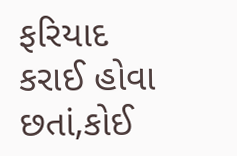ફરિયાદ કરાઈ હોવા છતાં,કોઈ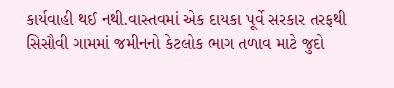કાર્યવાહી થઈ નથી.વાસ્તવમાં એક દાયકા પૂર્વે સરકાર તરફથી સિસૌવી ગામમાં જમીનનો કેટલોક ભાગ તળાવ માટે જુદો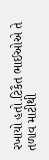રખાયો હતો.ટિકૈત ભાઈઓએ તે તળાવ માટીથી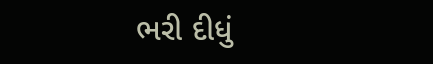ભરી દીધું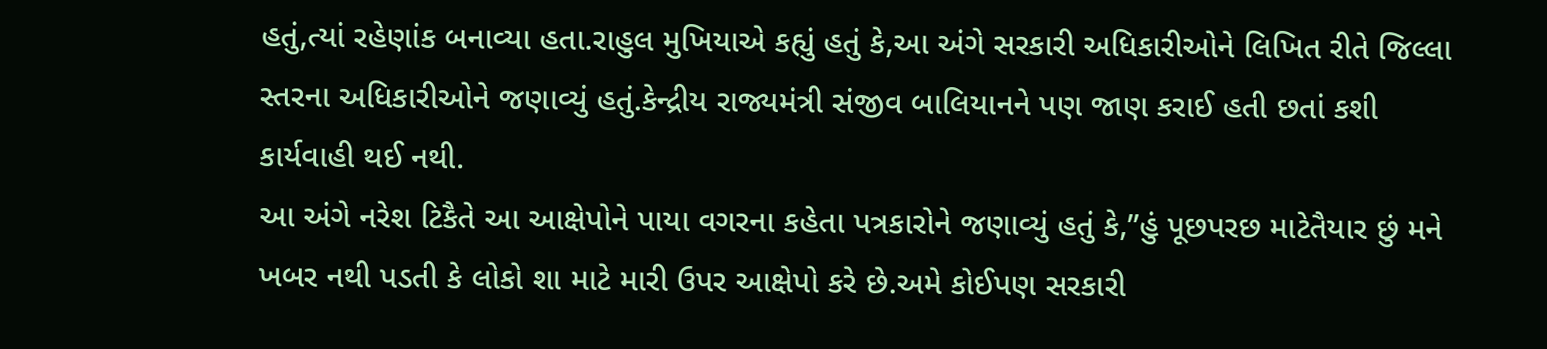હતું,ત્યાં રહેણાંક બનાવ્યા હતા.રાહુલ મુખિયાએ કહ્યું હતું કે,આ અંગે સરકારી અધિકારીઓને લિખિત રીતે જિલ્લા સ્તરના અધિકારીઓને જણાવ્યું હતું.કેન્દ્રીય રાજ્યમંત્રી સંજીવ બાલિયાનને પણ જાણ કરાઈ હતી છતાં કશી કાર્યવાહી થઈ નથી.
આ અંગે નરેશ ટિકૈતે આ આક્ષેપોને પાયા વગરના કહેતા પત્રકારોને જણાવ્યું હતું કે,”હું પૂછપરછ માટેતૈયાર છું મને ખબર નથી પડતી કે લોકો શા માટે મારી ઉપર આક્ષેપો કરે છે.અમે કોઈપણ સરકારી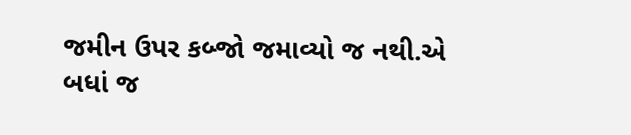જમીન ઉપર કબ્જો જમાવ્યો જ નથી.એ બધાં જ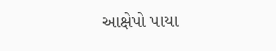આક્ષેપો પાયા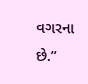વગરના છે.”